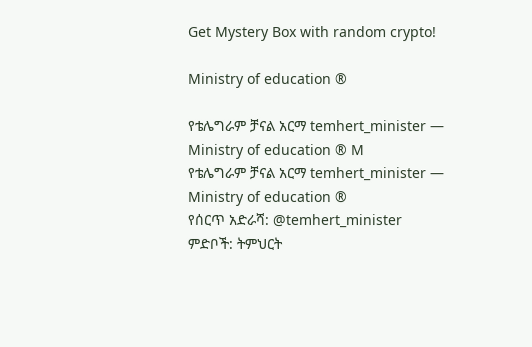Get Mystery Box with random crypto!

Ministry of education ®

የቴሌግራም ቻናል አርማ temhert_minister — Ministry of education ® M
የቴሌግራም ቻናል አርማ temhert_minister — Ministry of education ®
የሰርጥ አድራሻ: @temhert_minister
ምድቦች: ትምህርት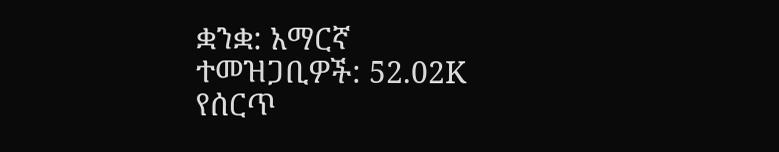ቋንቋ: አማርኛ
ተመዝጋቢዎች: 52.02K
የሰርጥ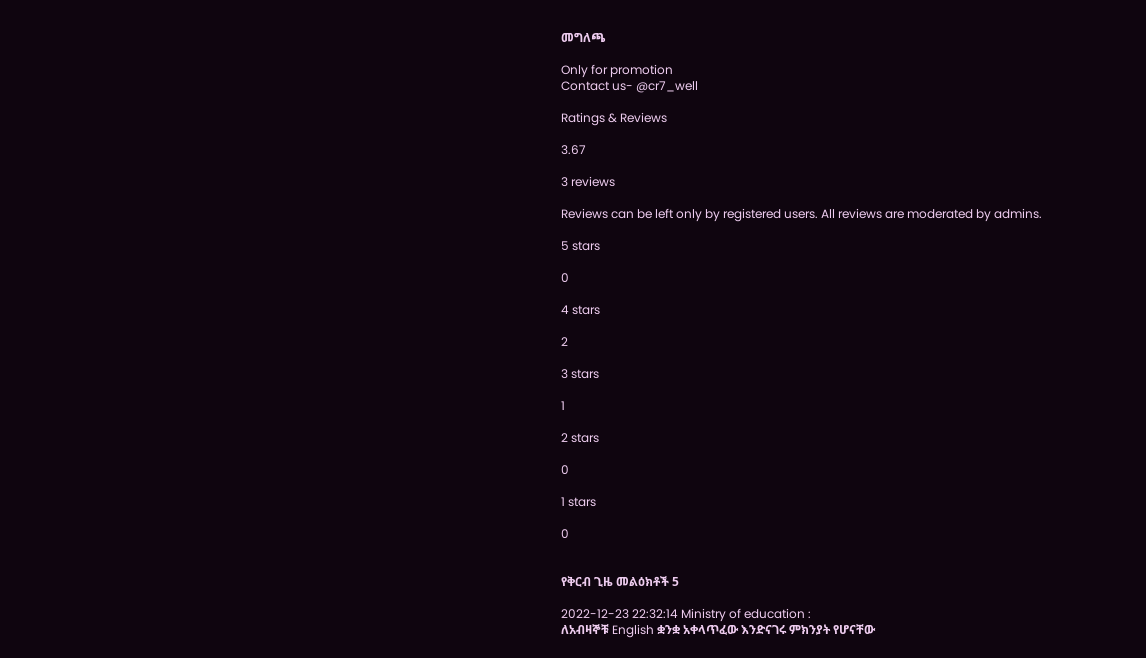መግለጫ

Only for promotion
Contact us- @cr7_well

Ratings & Reviews

3.67

3 reviews

Reviews can be left only by registered users. All reviews are moderated by admins.

5 stars

0

4 stars

2

3 stars

1

2 stars

0

1 stars

0


የቅርብ ጊዜ መልዕክቶች 5

2022-12-23 22:32:14 Ministry of education :
ለአብዛኞቹ English ቋንቋ አቀላጥፈው እንድናገሩ ምክንያት የሆናቸው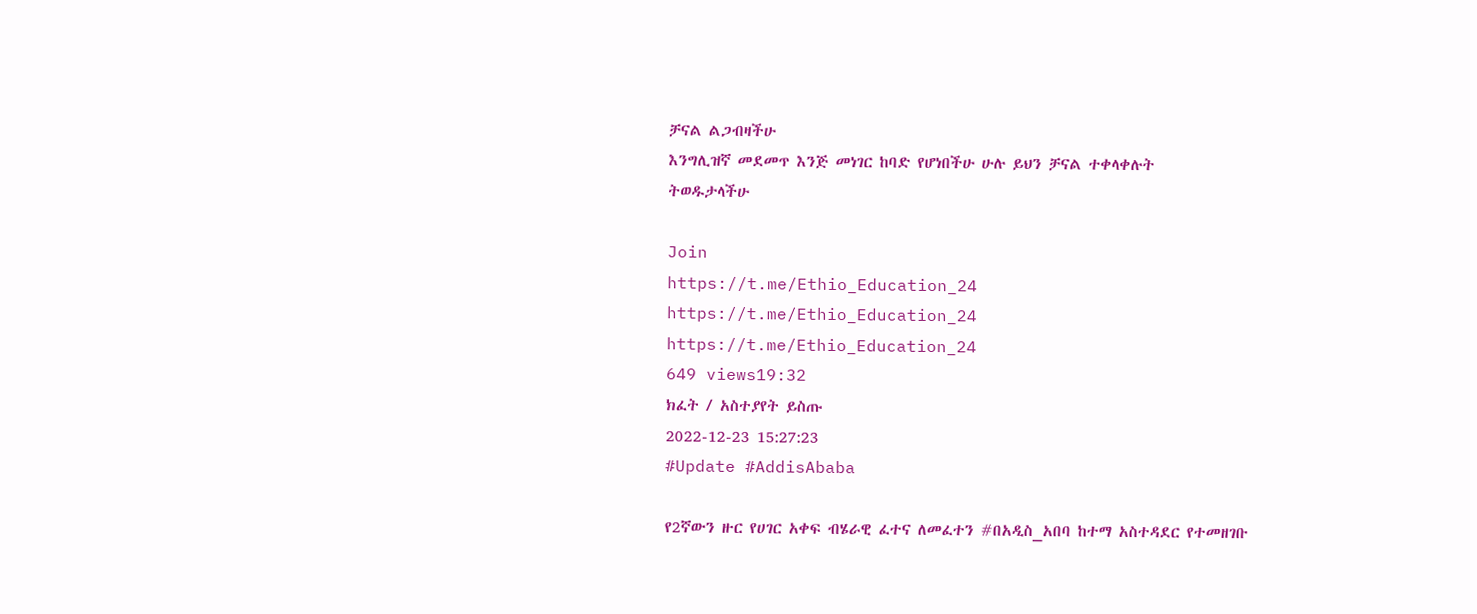ቻናል ልጋብዛችሁ
እንግሊዝኛ መደመጥ እንጅ መነገር ከባድ የሆነበችሁ ሁሉ ይህን ቻናል ተቀላቀሉት
ትወዱታላችሁ

Join
https://t.me/Ethio_Education_24
https://t.me/Ethio_Education_24
https://t.me/Ethio_Education_24
649 views19:32
ክፈት / አስተያየት ይስጡ
2022-12-23 15:27:23
#Update #AddisAbaba

የ2ኛውን ዙር የሀገር አቀፍ ብሄራዊ ፈተና ለመፈተን #በአዲስ_አበባ ከተማ አስተዳደር የተመዘገቡ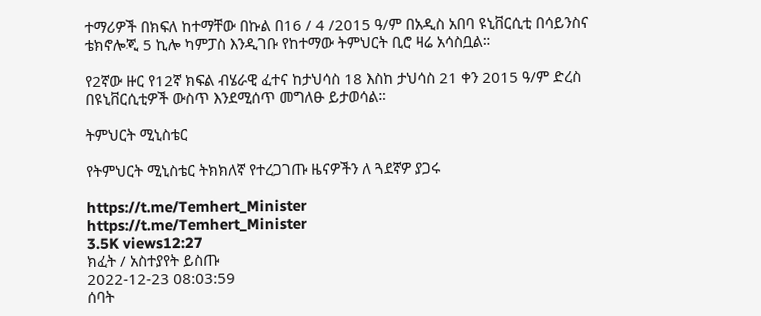ተማሪዎች በክፍለ ከተማቸው በኩል በ16 / 4 /2015 ዓ/ም በአዲስ አበባ ዩኒቨርሲቲ በሳይንስና ቴክኖሎጂ 5 ኪሎ ካምፓስ እንዲገቡ የከተማው ትምህርት ቢሮ ዛሬ አሳስቧል።

የ2ኛው ዙር የ12ኛ ክፍል ብሄራዊ ፈተና ከታህሳስ 18 እስከ ታህሳስ 21 ቀን 2015 ዓ/ም ድረስ በዩኒቨርሲቲዎች ውስጥ እንደሚሰጥ መግለፁ ይታወሳል።

ትምህርት ሚኒስቴር

የትምህርት ሚኒስቴር ትክክለኛ የተረጋገጡ ዜናዎችን ለ ጓደኛዎ ያጋሩ

https://t.me/Temhert_Minister
https://t.me/Temhert_Minister
3.5K views12:27
ክፈት / አስተያየት ይስጡ
2022-12-23 08:03:59
ሰባት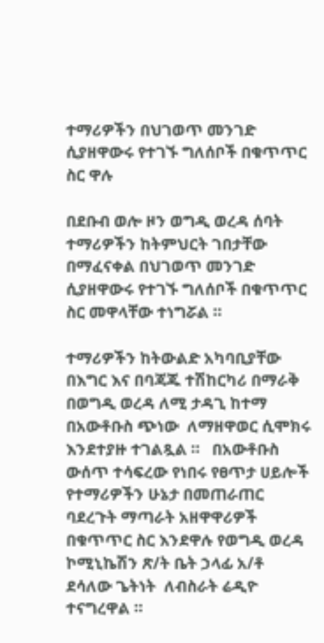ተማሪዎችን በህገወጥ መንገድ ሲያዘዋውሩ የተገኙ ግለሰቦች በቁጥጥር ስር ዋሉ

በደቡብ ወሎ ዞን ወግዲ ወረዳ ሰባት ተማሪዎችን ከትምህርት ገበታቸው በማፈናቀል በህገወጥ መንገድ ሲያዘዋውሩ የተገኙ ግለሰቦች በቁጥጥር ስር መዋላቸው ተነግሯል ።

ተማሪዎችን ከትውልድ አካባቢያቸው በእግር እና በባጃጁ ተሽከርካሪ በማራቅ በወግዲ ወረዳ ለሚ ታዳጊ ከተማ በአውቶቡስ ጭነው  ለማዘዋወር ሲሞክሩ እንደተያዙ ተገልጿል ።   በአውቶቡስ ውሰጥ ተሳፍረው የነበሩ የፀጥታ ሀይሎች የተማሪዎችን ሁኔታ በመጠራጠር ባደረጉት ማጣራት አዘዋዋሪዎች በቁጥጥር ስር እንደዋሉ የወግዲ ወረዳ ኮሚኒኬሽን ጽ/ት ቤት ኃላፊ አ/ቶ ደሳለው ጌትነት  ለብስራት ሬዲዮ ተናግረዋል ።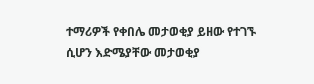ተማሪዎች የቀበሌ መታወቂያ ይዘው የተገኙ ሲሆን እድሜያቸው መታወቂያ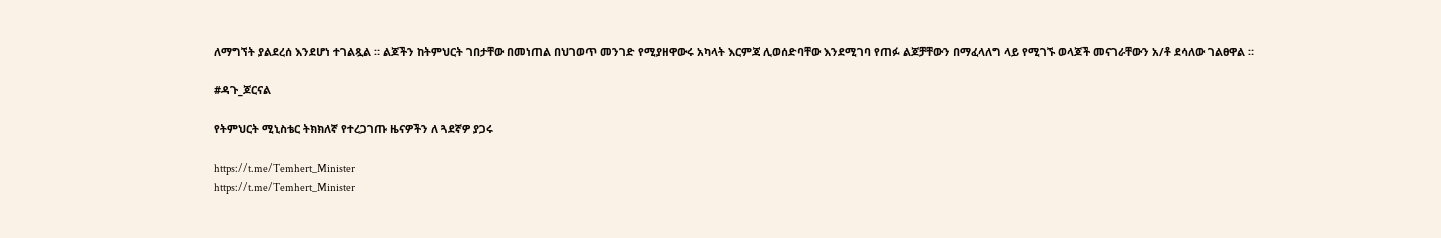ለማግኘት ያልደረሰ እንደሆነ ተገልጿል ። ልጆችን ከትምህርት ገበታቸው በመነጠል በህገወጥ መንገድ የሚያዘዋውሩ አካላት እርምጃ ሊወሰድባቸው እንደሚገባ የጠፉ ልጆቻቸውን በማፈላለግ ላይ የሚገኙ ወላጆች መናገራቸውን አ/ቶ ደሳለው ገልፀዋል ።

#ዳጉ_ጆርናል

የትምህርት ሚኒስቴር ትክክለኛ የተረጋገጡ ዜናዎችን ለ ጓደኛዎ ያጋሩ

https://t.me/Temhert_Minister
https://t.me/Temhert_Minister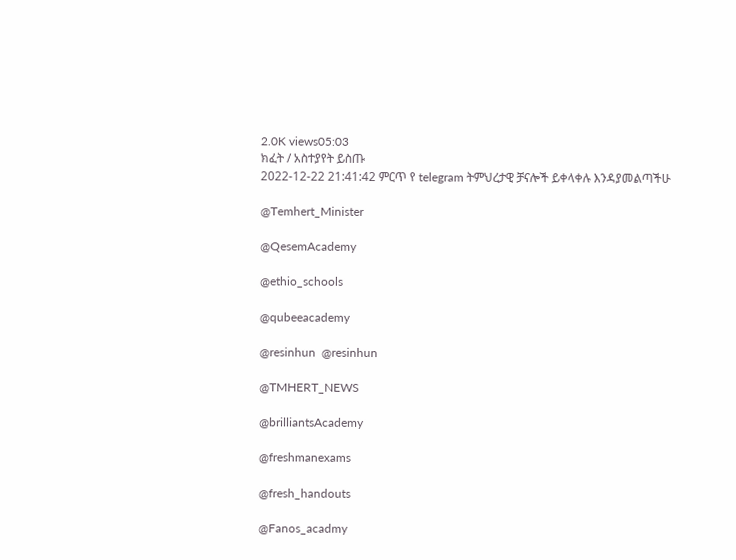2.0K views05:03
ክፈት / አስተያየት ይስጡ
2022-12-22 21:41:42 ምርጥ የ telegram ትምህረታዊ ቻናሎች ይቀላቀሉ እንዳያመልጣችሁ

@Temhert_Minister

@QesemAcademy

@ethio_schools

@qubeeacademy

@resinhun  @resinhun

@TMHERT_NEWS

@brilliantsAcademy

@freshmanexams

@fresh_handouts

@Fanos_acadmy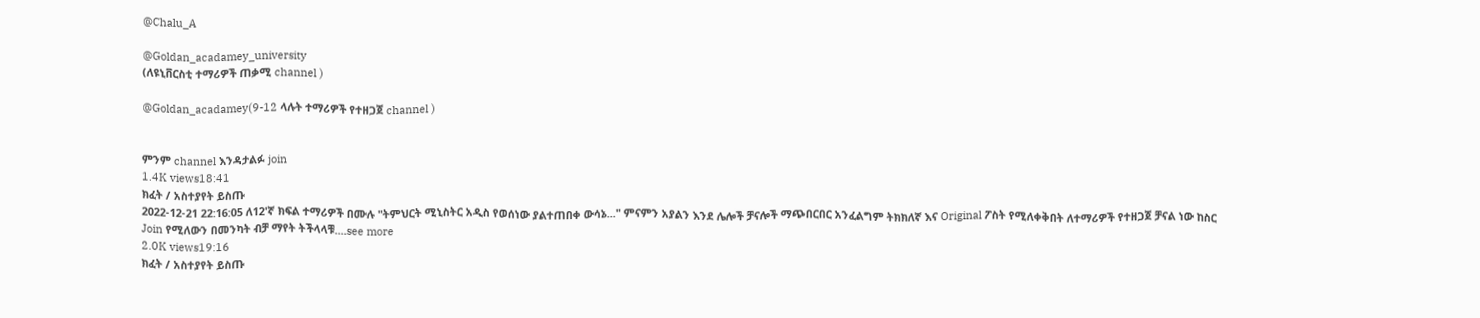@Chalu_A

@Goldan_acadamey_university
(ለዩኒቨርስቲ ተማሪዎች ጠቃሚ channel )

@Goldan_acadamey(9-12 ላሉት ተማሪዎች የተዘጋጀ channel )


ምንም channel እንዳታልፉ join
1.4K views18:41
ክፈት / አስተያየት ይስጡ
2022-12-21 22:16:05 ለ12'ኛ ክፍል ተማሪዎች በሙሉ "ትምህርት ሚኒስትር አዲስ የወሰነው ያልተጠበቀ ውሳኔ..." ምናምን አያልን እንደ ሌሎች ቻናሎች ማጭበርበር አንፈልግም ትክክለኛ እና Original ፖስት የሚለቀቅበት ለተማሪዎች የተዘጋጀ ቻናል ነው ከስር Join የሚለውን በመንካት ብቻ ማየት ትችላላቹ....see more
2.0K views19:16
ክፈት / አስተያየት ይስጡ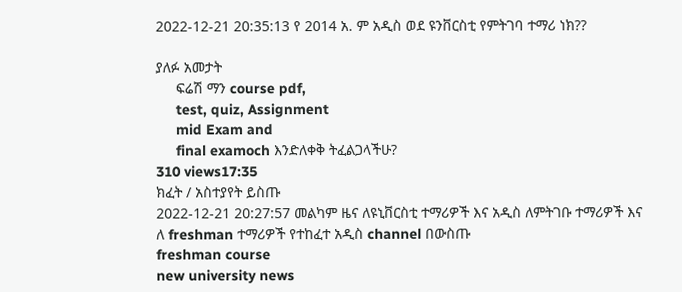2022-12-21 20:35:13 የ 2014 አ. ም አዲስ ወደ ዩንቨርስቲ የምትገባ ተማሪ ነክ??

ያለፉ አመታት
     ፍሬሽ ማን course pdf,
     test, quiz, Assignment
     mid Exam and
     final examoch እንድለቀቅ ትፈልጋላችሁ?
310 views17:35
ክፈት / አስተያየት ይስጡ
2022-12-21 20:27:57 መልካም ዜና ለዩኒቨርስቲ ተማሪዎች እና አዲስ ለምትገቡ ተማሪዎች እና ለ freshman ተማሪዎች የተከፈተ አዲስ channel በውስጡ
freshman course
new university news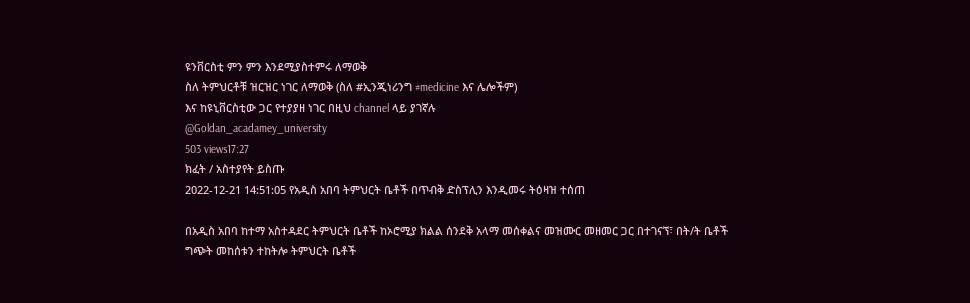ዩንቨርስቲ ምን ምን እንደሚያስተምሩ ለማወቅ
ስለ ትምህርቶቹ ዝርዝር ነገር ለማወቅ (ስለ #ኢንጂነሪንግ #medicine እና ሌሎችም)
እና ከዩኒቨርስቲው ጋር የተያያዘ ነገር በዚህ channel ላይ ያገኛሉ
@Goldan_acadamey_university
503 views17:27
ክፈት / አስተያየት ይስጡ
2022-12-21 14:51:05 የአዲስ አበባ ትምህርት ቤቶች በጥብቅ ድስፕሊን እንዲመሩ ትዕዛዝ ተሰጠ

በአዲስ አበባ ከተማ አስተዳደር ትምህርት ቤቶች ከኦሮሚያ ክልል ሰንደቅ አላማ መሰቀልና መዝሙር መዘመር ጋር በተገናኘ፣ በት/ት ቤቶች ግጭት መከሰቱን ተከትሎ ትምህርት ቤቶች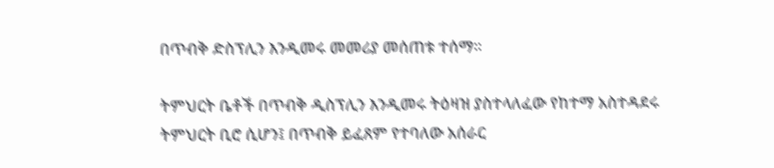በጥብቅ ድስፕሊን እንዲመሩ መመሪያ መሰጠቱ ተሰማ፡፡

ትምህርት ቤቶች በጥብቅ ዲስፕሊን እንዲመሩ ትዕዛዝ ያስተላለፈው የከተማ አስተዳደሩ ትምህርት ቢሮ ሲሆን፤ በጥብቅ ይፈጸም የተባለው አሰራር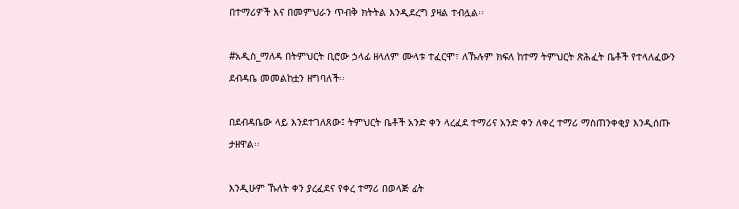በተማሪዎች እና በመምህራን ጥብቅ ክትትል እንዲደረግ ያዛል ተብሏል፡፡

#አዲስ_ማለዳ በትምህርት ቢሮው ኃላፊ ዘላለም ሙላቱ ተፈርሞ፣ ለኹሉም ክፍለ ከተማ ትምህርት ጽሕፈት ቤቶች የተላለፈውን ደብዳቤ መመልከቷን ዘግባለች፡፡

በደብዳቤው ላይ እንደተገለጸው፤ ትምህርት ቤቶች አንድ ቀን ላረፈደ ተማሪና አንድ ቀን ለቀረ ተማሪ ማስጠንቀቂያ እንዲሰጡ ታዘዋል፡፡

እንዲሁም ኹለት ቀን ያረፈደና የቀረ ተማሪ በወላጅ ፊት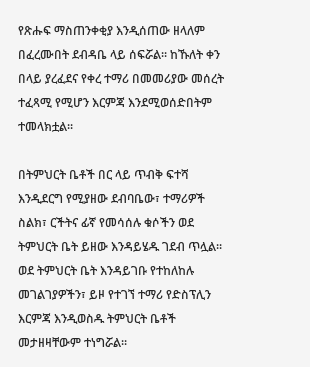የጽሑፍ ማስጠንቀቂያ እንዲሰጠው ዘላለም በፈረሙበት ደብዳቤ ላይ ሰፍሯል፡፡ ከኹለት ቀን በላይ ያረፈደና የቀረ ተማሪ በመመሪያው መሰረት ተፈጻሚ የሚሆን እርምጃ እንደሚወሰድበትም ተመላክቷል፡፡

በትምህርት ቤቶች በር ላይ ጥብቅ ፍተሻ እንዲደርግ የሚያዘው ደብባቤው፣ ተማሪዎች ስልክ፣ ርችትና ፊኛ የመሳሰሉ ቁሶችን ወደ ትምህርት ቤት ይዘው እንዳይሄዱ ገደብ ጥሏል፡፡ ወደ ትምህርት ቤት እንዳይገቡ የተከለከሉ መገልገያዎችን፣ ይዞ የተገኘ ተማሪ የድስፕሊን እርምጃ እንዲወስዱ ትምህርት ቤቶች መታዘዛቸውም ተነግሯል፡፡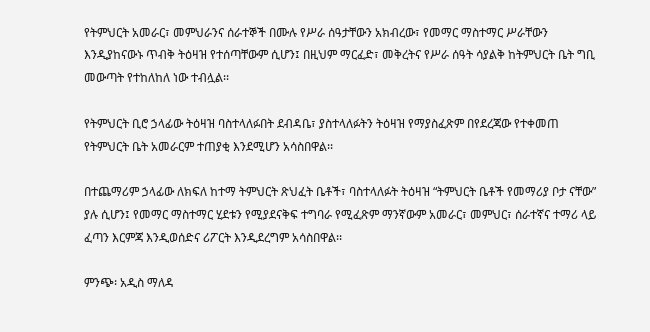የትምህርት አመራር፣ መምህራንና ሰራተኞች በሙሉ የሥራ ሰዓታቸውን አክብረው፣ የመማር ማስተማር ሥራቸውን እንዲያከናውኑ ጥብቅ ትዕዛዝ የተሰጣቸውም ሲሆን፤ በዚህም ማርፈድ፣ መቅረትና የሥራ ሰዓት ሳያልቅ ከትምህርት ቤት ግቢ መውጣት የተከለከለ ነው ተብሏል፡፡

የትምህርት ቢሮ ኃላፊው ትዕዛዝ ባስተላለፉበት ደብዳቤ፣ ያስተላለፉትን ትዕዛዝ የማያስፈጽም በየደረጃው የተቀመጠ የትምህርት ቤት አመራርም ተጠያቂ እንደሚሆን አሳስበዋል፡፡

በተጨማሪም ኃላፊው ለክፍለ ከተማ ትምህርት ጽህፈት ቤቶች፣ ባስተላለፉት ትዕዛዝ “ትምህርት ቤቶች የመማሪያ ቦታ ናቸው” ያሉ ሲሆን፤ የመማር ማስተማር ሂደቱን የሚያደናቅፍ ተግባራ የሚፈጽም ማንኛውም አመራር፣ መምህር፣ ሰራተኛና ተማሪ ላይ ፈጣን እርምጃ እንዲወሰድና ሪፖርት እንዲደረግም አሳስበዋል፡፡

ምንጭ፡ አዲስ ማለዳ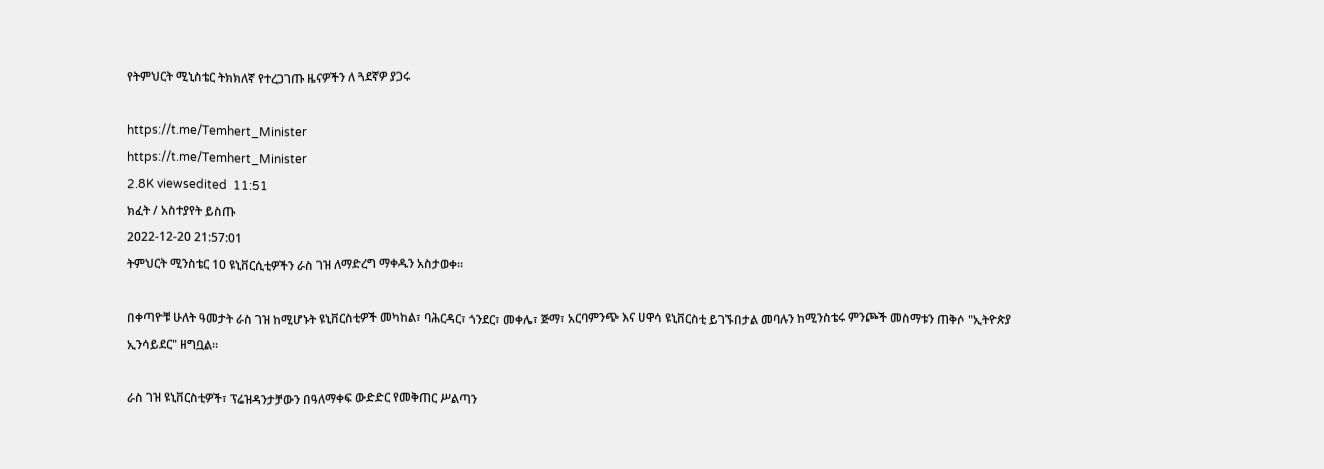የትምህርት ሚኒስቴር ትክክለኛ የተረጋገጡ ዜናዎችን ለ ጓደኛዎ ያጋሩ

https://t.me/Temhert_Minister
https://t.me/Temhert_Minister
2.8K viewsedited  11:51
ክፈት / አስተያየት ይስጡ
2022-12-20 21:57:01
ትምህርት ሚንስቴር 10 ዩኒቨርሲቲዎችን ራስ ገዝ ለማድረግ ማቀዱን አስታወቀ።

በቀጣዮቹ ሁለት ዓመታት ራስ ገዝ ከሚሆኑት ዩኒቨርስቲዎች መካከል፣ ባሕርዳር፣ ጎንደር፣ መቀሌ፣ ጅማ፣ አርባምንጭ እና ሀዋሳ ዩኒቨርስቲ ይገኙበታል መባሉን ከሚንስቴሩ ምንጮች መስማቱን ጠቅሶ "ኢትዮጵያ ኢንሳይደር" ዘግቧል።

ራስ ገዝ ዩኒቨርስቲዎች፣ ፕሬዝዳንታቻውን በዓለማቀፍ ውድድር የመቅጠር ሥልጣን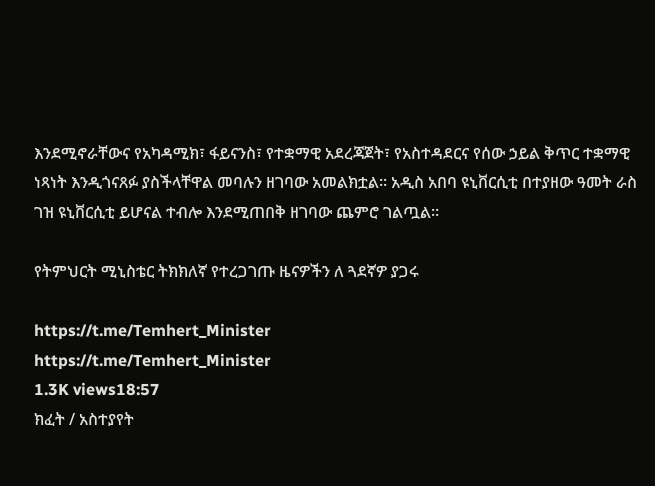እንደሚኖራቸውና የአካዳሚክ፣ ፋይናንስ፣ የተቋማዊ አደረጃጀት፣ የአስተዳደርና የሰው ኃይል ቅጥር ተቋማዊ ነጻነት እንዲጎናጸፉ ያስችላቸዋል መባሉን ዘገባው አመልክቷል። አዲስ አበባ ዩኒቨርሲቲ በተያዘው ዓመት ራስ ገዝ ዩኒቨርሲቲ ይሆናል ተብሎ እንደሚጠበቅ ዘገባው ጨምሮ ገልጧል።

የትምህርት ሚኒስቴር ትክክለኛ የተረጋገጡ ዜናዎችን ለ ጓደኛዎ ያጋሩ

https://t.me/Temhert_Minister
https://t.me/Temhert_Minister
1.3K views18:57
ክፈት / አስተያየት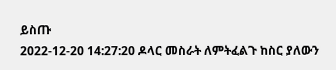ይስጡ
2022-12-20 14:27:20 ዶላር መስራት ለምትፈልጉ ከስር ያለውን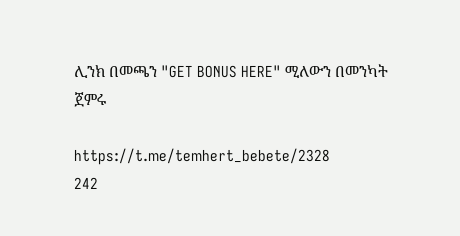ሊንክ በመጫን "GET BONUS HERE" ሚለውን በመንካት ጀምሩ

https://t.me/temhert_bebete/2328
242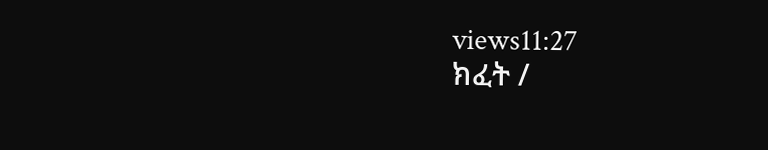views11:27
ክፈት /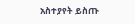አስተያየት ይስጡ